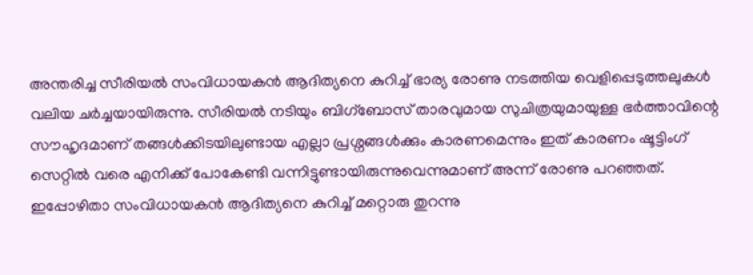അന്തരിച്ച സീരിയൽ സംവിധായകൻ ആദിത്യനെ കുറിച്ച് ഭാര്യ രോണു നടത്തിയ വെളിപ്പെടുത്തലുകൾ വലിയ ചർച്ചയായിരുന്നു. സീരിയൽ നടിയും ബിഗ്ബോസ് താരവുമായ സുചിത്രയുമായുള്ള ഭർത്താവിന്റെ സൗഹൃദമാണ് തങ്ങൾക്കിടയിലുണ്ടായ എല്ലാ പ്രശ്നങ്ങൾക്കും കാരണമെന്നും ഇത് കാരണം ഷൂട്ടിംഗ് സെറ്റിൽ വരെ എനിക്ക് പോകേണ്ടി വന്നിട്ടുണ്ടായിരുന്നുവെന്നുമാണ് അന്ന് രോണു പറഞ്ഞത്. ഇപ്പോഴിതാ സംവിധായകൻ ആദിത്യനെ കുറിച്ച് മറ്റൊരു തുറന്നു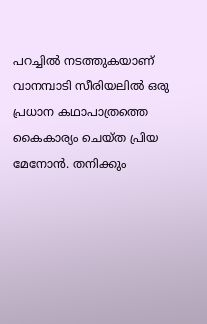പറച്ചിൽ നടത്തുകയാണ് വാനമ്പാടി സീരിയലിൽ ഒരു പ്രധാന കഥാപാത്രത്തെ കൈകാര്യം ചെയ്ത പ്രിയ മേനോൻ. തനിക്കും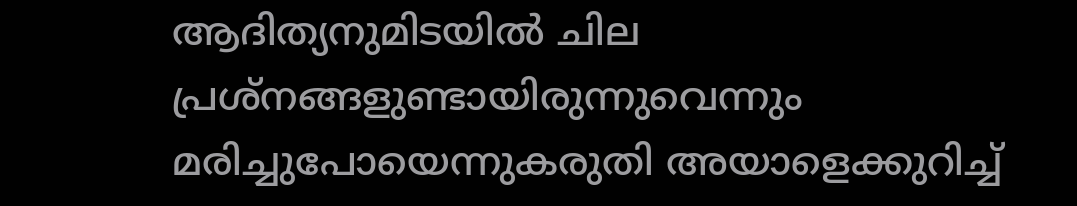ആദിത്യനുമിടയിൽ ചില പ്രശ്നങ്ങളുണ്ടായിരുന്നുവെന്നും മരിച്ചുപോയെന്നുകരുതി അയാളെക്കുറിച്ച്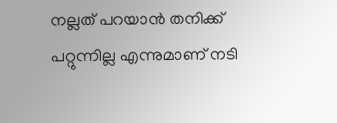നല്ലത് പറയാൻ തനിക്ക് പറ്റുന്നില്ല എന്നുമാണ് നടി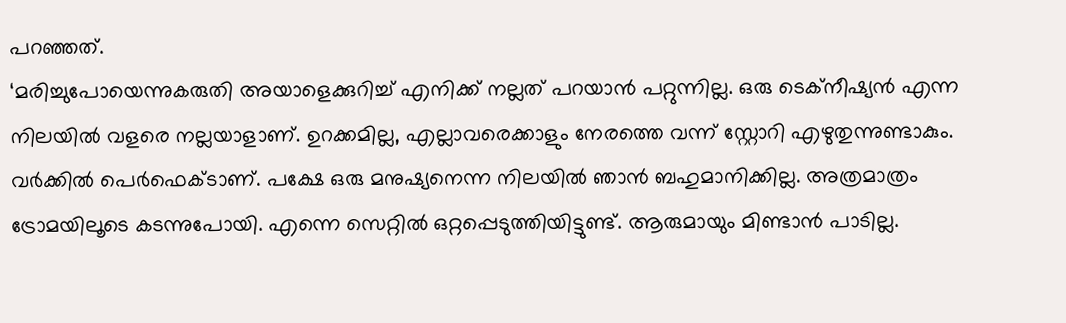പറഞ്ഞത്.
‘മരിച്ചുപോയെന്നുകരുതി അയാളെക്കുറിച്ച് എനിക്ക് നല്ലത് പറയാൻ പറ്റുന്നില്ല. ഒരു ടെക്നീഷ്യൻ എന്ന നിലയിൽ വളരെ നല്ലയാളാണ്. ഉറക്കമില്ല, എല്ലാവരെക്കാളും നേരത്തെ വന്ന് സ്റ്റോറി എഴുതുന്നുണ്ടാകും. വർക്കിൽ പെർഫെക്ടാണ്. പക്ഷേ ഒരു മനുഷ്യനെന്ന നിലയിൽ ഞാൻ ബഹുമാനിക്കില്ല. അത്രമാത്രം ട്രോമയിലൂടെ കടന്നുപോയി. എന്നെ സെറ്റിൽ ഒറ്റപ്പെടുത്തിയിട്ടുണ്ട്. ആരുമായും മിണ്ടാൻ പാടില്ല.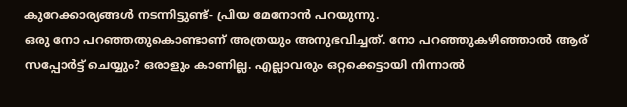കുറേക്കാര്യങ്ങൾ നടന്നിട്ടുണ്ട്- പ്രിയ മേനോൻ പറയുന്നു.
ഒരു നോ പറഞ്ഞതുകൊണ്ടാണ് അത്രയും അനുഭവിച്ചത്. നോ പറഞ്ഞുകഴിഞ്ഞാൽ ആര് സപ്പോർട്ട് ചെയ്യും? ഒരാളും കാണില്ല. എല്ലാവരും ഒറ്റക്കെട്ടായി നിന്നാൽ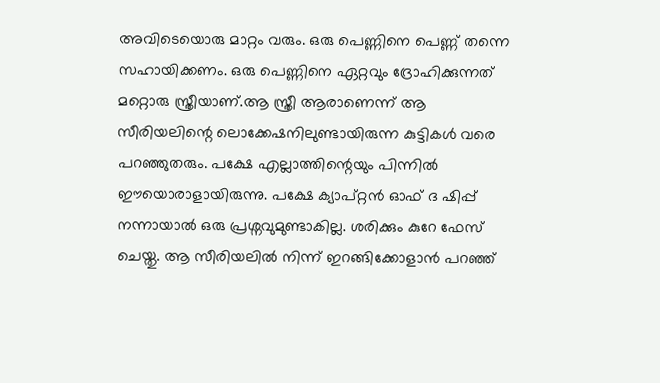അവിടെയൊരു മാറ്റം വരും. ഒരു പെണ്ണിനെ പെണ്ണ് തന്നെ സഹായിക്കണം. ഒരു പെണ്ണിനെ ഏറ്റവും ദ്രോഹിക്കുന്നത് മറ്റൊരു സ്ത്രീയാണ്.ആ സ്ത്രീ ആരാണെന്ന് ആ സീരിയലിന്റെ ലൊക്കേഷനിലുണ്ടായിരുന്ന കുട്ടികൾ വരെ പറഞ്ഞുതരും. പക്ഷേ എല്ലാത്തിന്റെയും പിന്നിൽ ഈയൊരാളായിരുന്നു. പക്ഷേ ക്യാപ്റ്റൻ ഓഫ് ദ ഷിപ്പ് നന്നായാൽ ഒരു പ്രശ്നവുമുണ്ടാകില്ല. ശരിക്കും കുറേ ഫേസ് ചെയ്തു. ആ സീരിയലിൽ നിന്ന് ഇറങ്ങിക്കോളാൻ പറഞ്ഞ്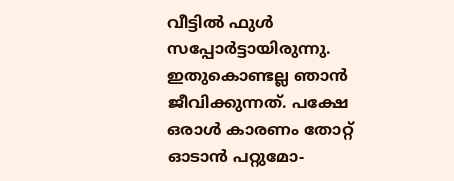വീട്ടിൽ ഫുൾ സപ്പോർട്ടായിരുന്നു. ഇതുകൊണ്ടല്ല ഞാൻ ജീവിക്കുന്നത്. പക്ഷേ ഒരാൾ കാരണം തോറ്റ് ഓടാൻ പറ്റുമോ-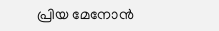പ്രിയ മേനോൻ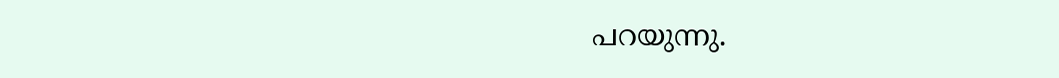പറയുന്നു.